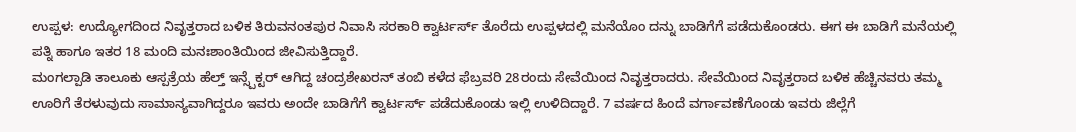ಉಪ್ಪಳ: ಉದ್ಯೋಗದಿಂದ ನಿವೃತ್ತರಾದ ಬಳಿಕ ತಿರುವನಂತಪುರ ನಿವಾಸಿ ಸರಕಾರಿ ಕ್ವಾರ್ಟರ್ಸ್ ತೊರೆದು ಉಪ್ಪಳದಲ್ಲಿ ಮನೆಯೊಂ ದನ್ನು ಬಾಡಿಗೆಗೆ ಪಡೆದುಕೊಂಡರು. ಈಗ ಈ ಬಾಡಿಗೆ ಮನೆಯಲ್ಲಿ ಪತ್ನಿ ಹಾಗೂ ಇತರ 18 ಮಂದಿ ಮನಃಶಾಂತಿಯಿಂದ ಜೀವಿಸುತ್ತಿದ್ದಾರೆ.
ಮಂಗಲ್ಪಾಡಿ ತಾಲೂಕು ಆಸ್ಪತ್ರೆಯ ಹೆಲ್ತ್ ಇನ್ಸ್ಪೆಕ್ಟರ್ ಆಗಿದ್ದ ಚಂದ್ರಶೇಖರನ್ ತಂಬಿ ಕಳೆದ ಫೆಬ್ರವರಿ 28ರಂದು ಸೇವೆಯಿಂದ ನಿವೃತ್ತರಾದರು. ಸೇವೆಯಿಂದ ನಿವೃತ್ತರಾದ ಬಳಿಕ ಹೆಚ್ಚಿನವರು ತಮ್ಮ ಊರಿಗೆ ತೆರಳುವುದು ಸಾಮಾನ್ಯವಾಗಿದ್ದರೂ ಇವರು ಅಂದೇ ಬಾಡಿಗೆಗೆ ಕ್ವಾರ್ಟರ್ಸ್ ಪಡೆದುಕೊಂಡು ಇಲ್ಲಿ ಉಳಿದಿದ್ದಾರೆ. 7 ವರ್ಷದ ಹಿಂದೆ ವರ್ಗಾವಣೆಗೊಂಡು ಇವರು ಜಿಲ್ಲೆಗೆ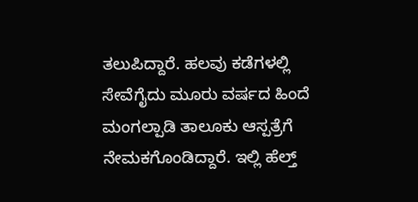ತಲುಪಿದ್ದಾರೆ. ಹಲವು ಕಡೆಗಳಲ್ಲಿ ಸೇವೆಗೈದು ಮೂರು ವರ್ಷದ ಹಿಂದೆ ಮಂಗಲ್ಪಾಡಿ ತಾಲೂಕು ಆಸ್ಪತ್ರೆಗೆ ನೇಮಕಗೊಂಡಿದ್ದಾರೆ. ಇಲ್ಲಿ ಹೆಲ್ತ್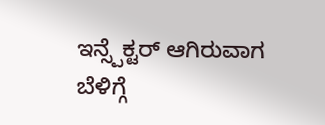ಇನ್ಸ್ಪೆಕ್ಟರ್ ಆಗಿರುವಾಗ ಬೆಳಿಗ್ಗೆ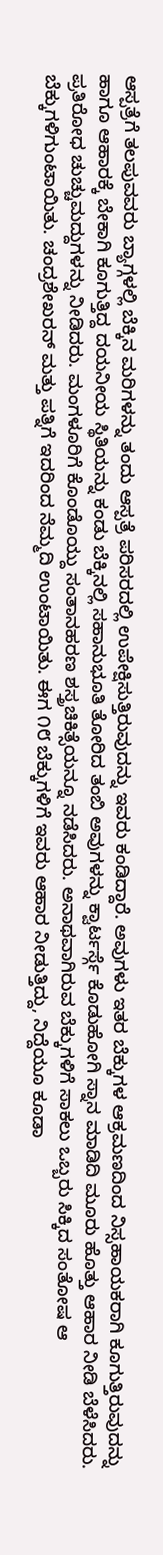ಆಸ್ಪತ್ರೆಗೆ ತಲಪುವವರು ಬ್ಯಾಗ್ಗಳಲ್ಲಿ ಬೆಕ್ಕಿನ ಮರಿಗಳನ್ನು ತಂದು ಆಸ್ಪತ್ರೆ ಪರಿಸರದಲ್ಲಿ ಉಪೇಕ್ಷಿಸುತ್ತಿರುವುದನ್ನು ಇವರು ಕಂಡಿದ್ದಾರೆ. ಅವುಗಳು ಇತರ ಬೆಕ್ಕುಗಳ ಆಕ್ರಮಣದಿಂದ ನಿಸ್ಸಹಾಯಕರಾಗಿ ಕೂಗುತ್ತಿರುವುದನ್ನು ಹಾಗೂ ಆಹಾರಕ್ಕೆ ಬೇಕಾಗಿ ಕೂಗುತ್ತಿದ್ದ ದಯನೀಯ ಸ್ಥಿತಿಯನ್ನು ಕಂಡು ಬೆಕ್ಕಿನಲ್ಲಿ ಸಹಾನುಭೂತಿ ತೋರಿದ ತಂಬಿ ಅವುಗಳನ್ನು ಕ್ವಾರ್ಟರ್ಸ್ಗೆ ಕೊಡುಹೋಗಿ ಸ್ನಾನ ಮಾಡಿದಿ ಮೂರು ಹೊತ್ತು ಆಹಾರ ನೀಡಿ ಬೆಳೆಸಿದರು. ಪ್ರತಿರೋಧ ಚುಚ್ಚುಮದ್ದುಗಳನ್ನು ನೀಡಿದರು. ಮಂಗಳೂರಿಗೆ ಕೊಂಡೊಯ್ದು ಸಂತಾನಹರಣ ಶಸ್ತ್ರಚಿಕಿತ್ಸೆಯನ್ನೂ ನಡೆಸಿದರು. ಅನಾಥವಾಗಿರುವ ಬೆಕ್ಕುಗಳಿಗೆ ಸಾಕಲು ಒಬ್ಬರು ಸಿಕ್ಕಿದ ಸಂತೋಷ ಆ ಬೆಕ್ಕುಗಳಿಗುಂಟಾಯಿತು. ಚಂದ್ರಶೇಖರನ್ ಮತ್ತು ಪತ್ನಿಗೆ ಇದರಿಂದ ನೆಮ್ಮದಿ ಉಂಟಾಯಿತು. ಈಗ ೧೮ ಬೆಕ್ಕುಗಳಿಗೆ ಇವರು ಆಹಾರ ನೀಡುತ್ತಿದ್ದು, ನಿದ್ದೆಯೂ ಕೂಡಾ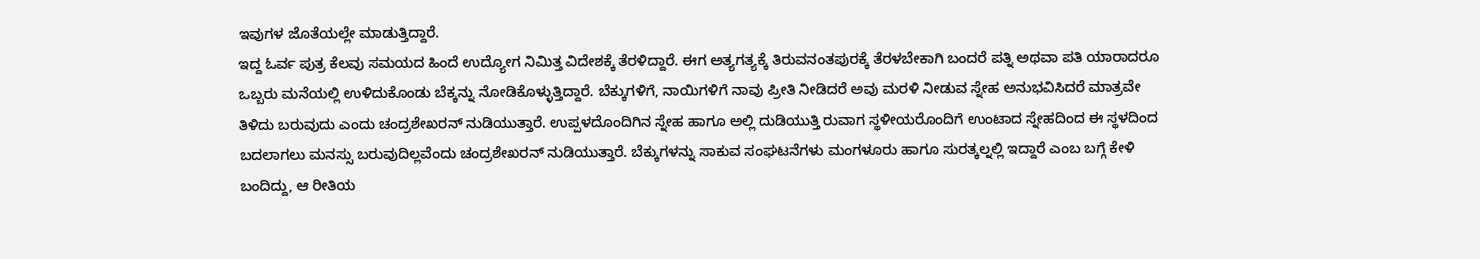ಇವುಗಳ ಜೊತೆಯಲ್ಲೇ ಮಾಡುತ್ತಿದ್ದಾರೆ.
ಇದ್ದ ಓರ್ವ ಪುತ್ರ ಕೆಲವು ಸಮಯದ ಹಿಂದೆ ಉದ್ಯೋಗ ನಿಮಿತ್ತ ವಿದೇಶಕ್ಕೆ ತೆರಳಿದ್ದಾರೆ. ಈಗ ಅತ್ಯಗತ್ಯಕ್ಕೆ ತಿರುವನಂತಪುರಕ್ಕೆ ತೆರಳಬೇಕಾಗಿ ಬಂದರೆ ಪತ್ನಿ ಅಥವಾ ಪತಿ ಯಾರಾದರೂ ಒಬ್ಬರು ಮನೆಯಲ್ಲಿ ಉಳಿದುಕೊಂಡು ಬೆಕ್ಕನ್ನು ನೋಡಿಕೊಳ್ಳುತ್ತಿದ್ದಾರೆ. ಬೆಕ್ಕುಗಳಿಗೆ, ನಾಯಿಗಳಿಗೆ ನಾವು ಪ್ರೀತಿ ನೀಡಿದರೆ ಅವು ಮರಳಿ ನೀಡುವ ಸ್ನೇಹ ಅನುಭವಿಸಿದರೆ ಮಾತ್ರವೇ ತಿಳಿದು ಬರುವುದು ಎಂದು ಚಂದ್ರಶೇಖರನ್ ನುಡಿಯುತ್ತಾರೆ. ಉಪ್ಪಳದೊಂದಿಗಿನ ಸ್ನೇಹ ಹಾಗೂ ಅಲ್ಲಿ ದುಡಿಯುತ್ತಿ ರುವಾಗ ಸ್ಥಳೀಯರೊಂದಿಗೆ ಉಂಟಾದ ಸ್ನೇಹದಿಂದ ಈ ಸ್ಥಳದಿಂದ ಬದಲಾಗಲು ಮನಸ್ಸು ಬರುವುದಿಲ್ಲವೆಂದು ಚಂದ್ರಶೇಖರನ್ ನುಡಿಯುತ್ತಾರೆ. ಬೆಕ್ಕುಗಳನ್ನು ಸಾಕುವ ಸಂಘಟನೆಗಳು ಮಂಗಳೂರು ಹಾಗೂ ಸುರತ್ಕಲ್ನಲ್ಲಿ ಇದ್ದಾರೆ ಎಂಬ ಬಗ್ಗೆ ಕೇಳಿ ಬಂದಿದ್ದು, ಆ ರೀತಿಯ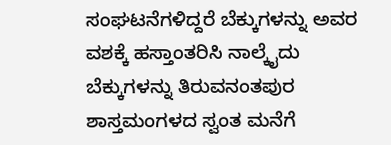ಸಂಘಟನೆಗಳಿದ್ದರೆ ಬೆಕ್ಕುಗಳನ್ನು ಅವರ ವಶಕ್ಕೆ ಹಸ್ತಾಂತರಿಸಿ ನಾಲ್ಕೈದು ಬೆಕ್ಕುಗಳನ್ನು ತಿರುವನಂತಪುರ ಶಾಸ್ತಮಂಗಳದ ಸ್ವಂತ ಮನೆಗೆ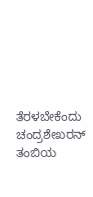ತೆರಳಬೇಕೆಂದು ಚಂದ್ರಶೇಖರನ್ ತಂಬಿಯ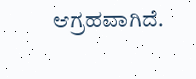ಆಗ್ರಹವಾಗಿದೆ.